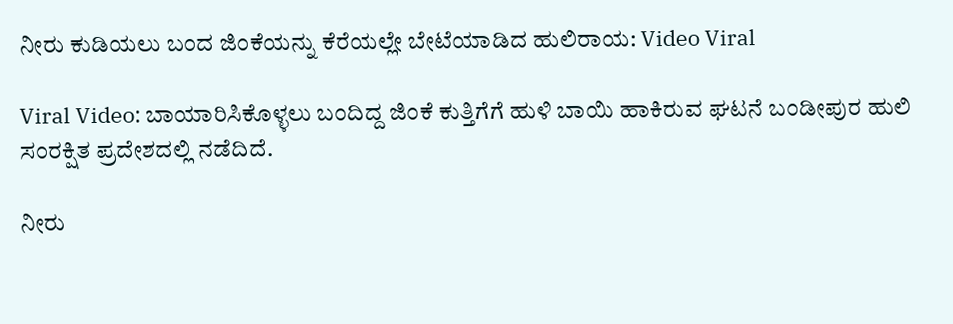ನೀರು ಕುಡಿಯಲು ಬಂದ ಜಿಂಕೆಯನ್ನು ಕೆರೆಯಲ್ಲೇ ಬೇಟೆಯಾಡಿದ ಹುಲಿರಾಯ: Video Viral

Viral Video: ಬಾಯಾರಿಸಿಕೊಳ್ಳಲು ಬಂದಿದ್ದ ಜಿಂಕೆ ಕುತ್ತಿಗೆಗೆ ಹುಳಿ ಬಾಯಿ ಹಾಕಿರುವ ಘಟನೆ ಬಂಡೀಪುರ ಹುಲಿ ಸಂರಕ್ಷಿತ ಪ್ರದೇಶದಲ್ಲಿ ನಡೆದಿದೆ.

ನೀರು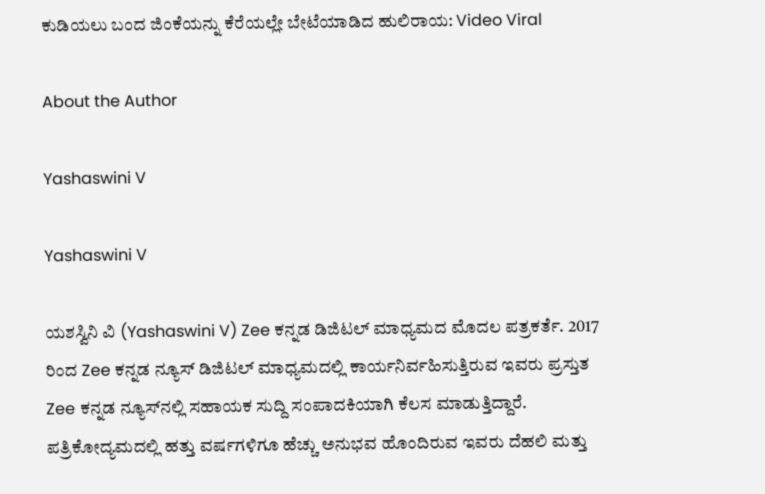ಕುಡಿಯಲು ಬಂದ ಜಿಂಕೆಯನ್ನು ಕೆರೆಯಲ್ಲೇ ಬೇಟೆಯಾಡಿದ ಹುಲಿರಾಯ: Video Viral

About the Author

Yashaswini V

Yashaswini V

ಯಶಸ್ವಿನಿ ವಿ (Yashaswini V) Zee ಕನ್ನಡ ಡಿಜಿಟಲ್ ಮಾಧ್ಯಮದ ಮೊದಲ ಪತ್ರಕರ್ತೆ. 2017 ರಿಂದ Zee ಕನ್ನಡ‌ ನ್ಯೂಸ್‌ ಡಿಜಿಟಲ್‌ ಮಾಧ್ಯಮದಲ್ಲಿ ಕಾರ್ಯನಿರ್ವಹಿಸುತ್ತಿರುವ ಇವರು ಪ್ರಸ್ತುತ Zee ಕನ್ನಡ ನ್ಯೂಸ್‌ನಲ್ಲಿ ಸಹಾಯಕ ಸುದ್ದಿ ಸಂಪಾದಕಿಯಾಗಿ ಕೆಲಸ ಮಾಡುತ್ತಿದ್ದಾರೆ. ಪತ್ರಿಕೋದ್ಯಮದಲ್ಲಿ ಹತ್ತು ವರ್ಷಗಳಿಗೂ ಹೆಚ್ಚು ಅನುಭವ ಹೊಂದಿರುವ ಇವರು ದೆಹಲಿ ಮತ್ತು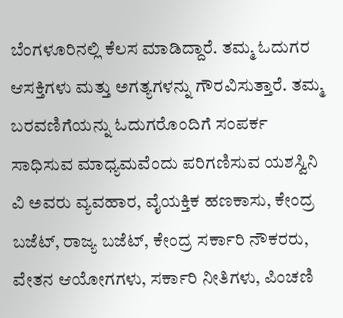ಬೆಂಗಳೂರಿನಲ್ಲಿ ಕೆಲಸ ಮಾಡಿದ್ದಾರೆ. ತಮ್ಮ ಓದುಗರ ಆಸಕ್ತಿಗಳು ಮತ್ತು ಅಗತ್ಯಗಳನ್ನು ಗೌರವಿಸುತ್ತಾರೆ. ತಮ್ಮ ಬರವಣಿಗೆಯನ್ನು ಓದುಗರೊಂದಿಗೆ ಸಂಪರ್ಕ ಸಾಧಿಸುವ ಮಾಧ್ಯಮವೆಂದು ಪರಿಗಣಿಸುವ ಯಶಸ್ವಿನಿ ವಿ ಅವರು ವ್ಯವಹಾರ, ವೈಯಕ್ತಿಕ ಹಣಕಾಸು, ಕೇಂದ್ರ ಬಜೆಟ್, ರಾಜ್ಯ ಬಜೆಟ್, ಕೇಂದ್ರ ಸರ್ಕಾರಿ ನೌಕರರು, ವೇತನ ಆಯೋಗಗಳು, ಸರ್ಕಾರಿ ನೀತಿಗಳು, ಪಿಂಚಣಿ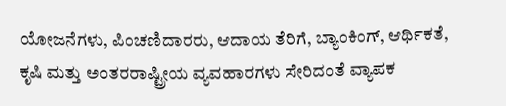ಯೋಜನೆಗಳು, ಪಿಂಚಣಿದಾರರು, ಆದಾಯ ತೆರಿಗೆ, ಬ್ಯಾಂಕಿಂಗ್, ಆರ್ಥಿಕತೆ, ಕೃಷಿ ಮತ್ತು ಅಂತರರಾಷ್ಟ್ರೀಯ ವ್ಯವಹಾರಗಳು ಸೇರಿದಂತೆ ವ್ಯಾಪಕ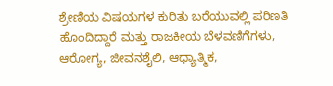ಶ್ರೇಣಿಯ ವಿಷಯಗಳ ಕುರಿತು ಬರೆಯುವಲ್ಲಿ ಪರಿಣತಿ ಹೊಂದಿದ್ದಾರೆ ಮತ್ತು ರಾಜಕೀಯ ಬೆಳವಣಿಗೆಗಳು, ಆರೋಗ್ಯ, ಜೀವನಶೈಲಿ, ಆಧ್ಯಾತ್ಮಿಕ,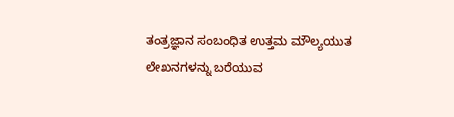ತಂತ್ರಜ್ಞಾನ ಸಂಬಂಧಿತ ಉತ್ತಮ ಮೌಲ್ಯಯುತ ಲೇಖನಗಳನ್ನು ಬರೆಯುವ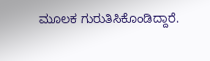ಮೂಲಕ ಗುರುತಿಸಿಕೊಂಡಿದ್ದಾರೆ.